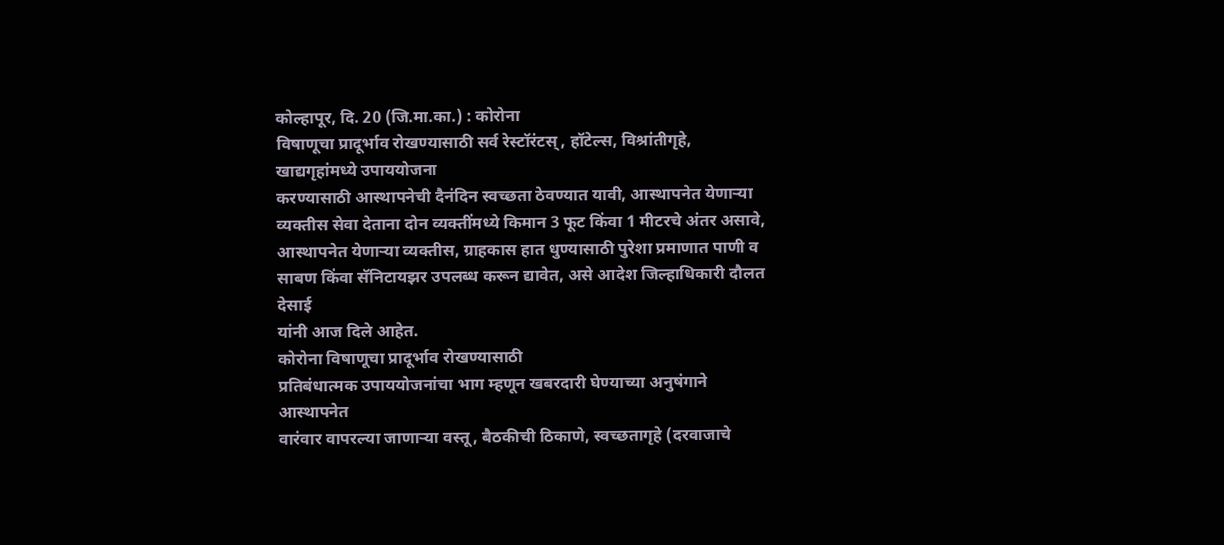कोल्हापूर, दि. 20 (जि.मा.का.) : कोरोना
विषाणूचा प्रादूर्भाव रोखण्यासाठी सर्व रेस्टॉरंटस्, हॉटेल्स, विश्रांतीगृहे, खाद्यगृहांमध्ये उपाययोजना
करण्यासाठी आस्थापनेची दैनंदिन स्वच्छता ठेवण्यात यावी, आस्थापनेत येणाऱ्या
व्यक्तीस सेवा देताना दोन व्यक्तींमध्ये किमान 3 फूट किंवा 1 मीटरचे अंतर असावे,
आस्थापनेत येणाऱ्या व्यक्तीस, ग्राहकास हात धुण्यासाठी पुरेशा प्रमाणात पाणी व
साबण किंवा सॅनिटायझर उपलब्ध करून द्यावेत, असे आदेश जिल्हाधिकारी दौलत देसाई
यांनी आज दिले आहेत.
कोरोना विषाणूचा प्रादूर्भाव रोखण्यासाठी
प्रतिबंधात्मक उपाययोजनांचा भाग म्हणून खबरदारी घेण्याच्या अनुषंगाने आस्थापनेत
वारंवार वापरल्या जाणाऱ्या वस्तू, बैठकीची ठिकाणे, स्वच्छतागृहे (दरवाजाचे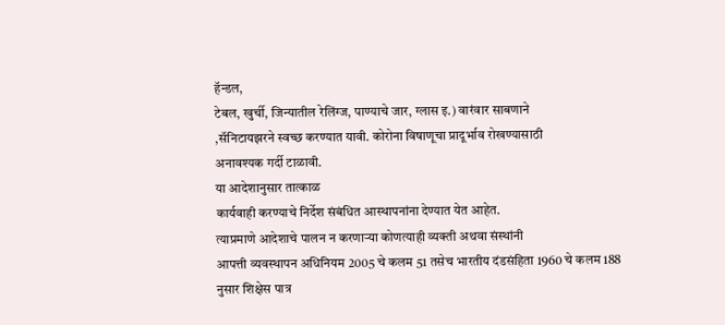हॅन्डल,
टेबल, खुर्ची, जिन्यातील रेलिंग्ज, पाण्याचे जार, ग्लास इ.) वारंवार साबणाने
,सॅनिटायझरने स्वच्छ करण्यात यावी. कोरोना विषाणूचा प्रादूर्भाव रोखण्यासाठी
अनावश्यक गर्दी टाळावी.
या आदेशानुसार तात्काळ
कार्यवाही करण्याचे निर्देश संबंधित आस्थापनांना देण्यात येत आहेत.
त्याप्रमाणे आदेशाचे पालन न करणाऱ्या कोणत्याही व्यक्ती अथवा संस्थांनी
आपत्ती व्यवस्थापन अधिनियम 2005 चे कलम 51 तसेच भारतीय दंडसंहिता 1960 चे कलम 188
नुसार शिक्षेस पात्र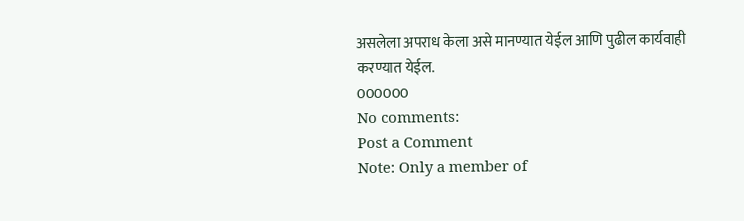असलेला अपराध केला असे मानण्यात येईल आणि पुढील कार्यवाही
करण्यात येईल.
000000
No comments:
Post a Comment
Note: Only a member of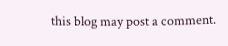this blog may post a comment.